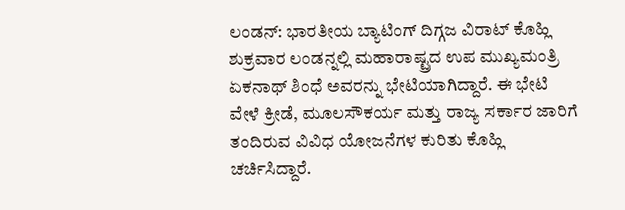ಲಂಡನ್: ಭಾರತೀಯ ಬ್ಯಾಟಿಂಗ್ ದಿಗ್ಗಜ ವಿರಾಟ್ ಕೊಹ್ಲಿ ಶುಕ್ರವಾರ ಲಂಡನ್ನಲ್ಲಿ ಮಹಾರಾಷ್ಟ್ರದ ಉಪ ಮುಖ್ಯಮಂತ್ರಿ ಏಕನಾಥ್ ಶಿಂಧೆ ಅವರನ್ನು ಭೇಟಿಯಾಗಿದ್ದಾರೆ. ಈ ಭೇಟಿ ವೇಳೆ ಕ್ರೀಡೆ, ಮೂಲಸೌಕರ್ಯ ಮತ್ತು ರಾಜ್ಯ ಸರ್ಕಾರ ಜಾರಿಗೆ ತಂದಿರುವ ವಿವಿಧ ಯೋಜನೆಗಳ ಕುರಿತು ಕೊಹ್ಲಿ ಚರ್ಚಿಸಿದ್ದಾರೆ.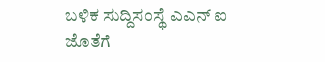ಬಳಿಕ ಸುದ್ದಿಸಂಸ್ಥೆ ಎಎನ್ ಐ ಜೊತೆಗೆ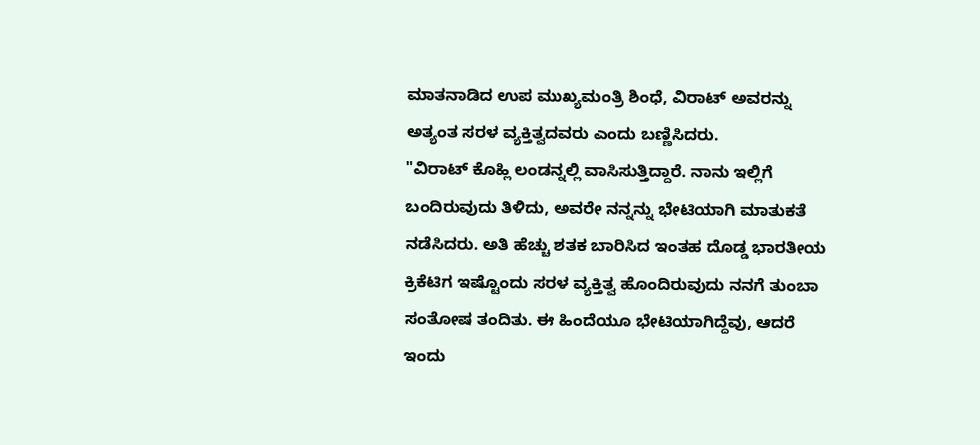ಮಾತನಾಡಿದ ಉಪ ಮುಖ್ಯಮಂತ್ರಿ ಶಿಂಧೆ, ವಿರಾಟ್ ಅವರನ್ನು ಅತ್ಯಂತ ಸರಳ ವ್ಯಕ್ತಿತ್ವದವರು ಎಂದು ಬಣ್ಣಿಸಿದರು.
"ವಿರಾಟ್ ಕೊಹ್ಲಿ ಲಂಡನ್ನಲ್ಲಿ ವಾಸಿಸುತ್ತಿದ್ದಾರೆ. ನಾನು ಇಲ್ಲಿಗೆ ಬಂದಿರುವುದು ತಿಳಿದು, ಅವರೇ ನನ್ನನ್ನು ಭೇಟಿಯಾಗಿ ಮಾತುಕತೆ ನಡೆಸಿದರು. ಅತಿ ಹೆಚ್ಚು ಶತಕ ಬಾರಿಸಿದ ಇಂತಹ ದೊಡ್ಡ ಭಾರತೀಯ ಕ್ರಿಕೆಟಿಗ ಇಷ್ಟೊಂದು ಸರಳ ವ್ಯಕ್ತಿತ್ವ ಹೊಂದಿರುವುದು ನನಗೆ ತುಂಬಾ ಸಂತೋಷ ತಂದಿತು. ಈ ಹಿಂದೆಯೂ ಭೇಟಿಯಾಗಿದ್ದೆವು, ಆದರೆ ಇಂದು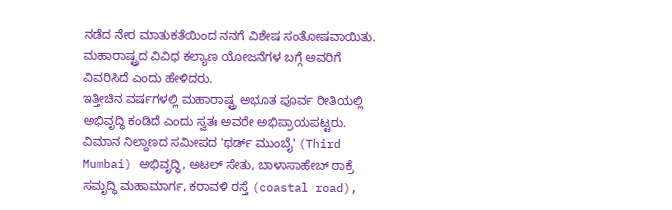ನಡೆದ ನೇರ ಮಾತುಕತೆಯಿಂದ ನನಗೆ ವಿಶೇಷ ಸಂತೋಷವಾಯಿತು. ಮಹಾರಾಷ್ಟ್ರದ ವಿವಿಧ ಕಲ್ಯಾಣ ಯೋಜನೆಗಳ ಬಗ್ಗೆ ಅವರಿಗೆ ವಿವರಿಸಿದೆ ಎಂದು ಹೇಳಿದರು.
ಇತ್ತೀಚಿನ ವರ್ಷಗಳಲ್ಲಿ ಮಹಾರಾಷ್ಟ್ರ ಅಭೂತ ಪೂರ್ವ ರೀತಿಯಲ್ಲಿ ಅಭಿವೃದ್ಧಿ ಕಂಡಿದೆ ಎಂದು ಸ್ವತಃ ಅವರೇ ಅಭಿಪ್ರಾಯಪಟ್ಟರು.
ವಿಮಾನ ನಿಲ್ದಾಣದ ಸಮೀಪದ 'ಥರ್ಡ್ ಮುಂಬೈ' (Third Mumbai) ಅಭಿವೃದ್ಧಿ, ಅಟಲ್ ಸೇತು, ಬಾಳಾಸಾಹೇಬ್ ಠಾಕ್ರೆ ಸಮೃದ್ಧಿ ಮಹಾಮಾರ್ಗ, ಕರಾವಳಿ ರಸ್ತೆ (coastal road),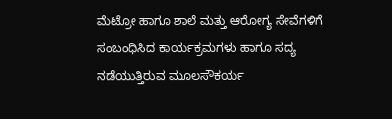ಮೆಟ್ರೋ ಹಾಗೂ ಶಾಲೆ ಮತ್ತು ಆರೋಗ್ಯ ಸೇವೆಗಳಿಗೆ ಸಂಬಂಧಿಸಿದ ಕಾರ್ಯಕ್ರಮಗಳು ಹಾಗೂ ಸದ್ಯ ನಡೆಯುತ್ತಿರುವ ಮೂಲಸೌಕರ್ಯ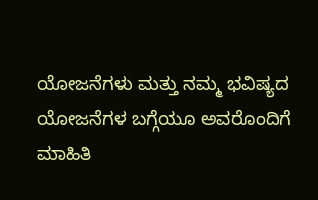ಯೋಜನೆಗಳು ಮತ್ತು ನಮ್ಮ ಭವಿಷ್ಯದ ಯೋಜನೆಗಳ ಬಗ್ಗೆಯೂ ಅವರೊಂದಿಗೆ ಮಾಹಿತಿ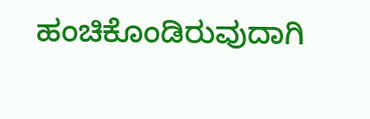ಹಂಚಿಕೊಂಡಿರುವುದಾಗಿ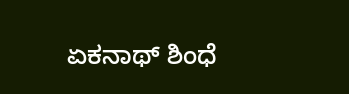ಏಕನಾಥ್ ಶಿಂಧೆ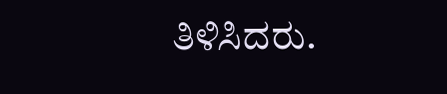ತಿಳಿಸಿದರು.